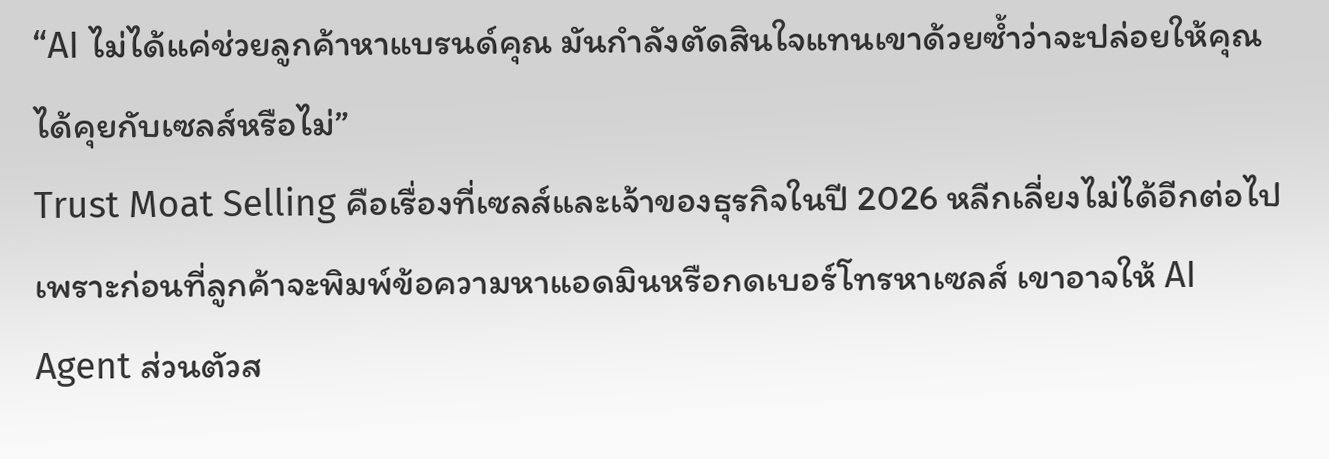“AI ไม่ได้แค่ช่วยลูกค้าหาแบรนด์คุณ มันกำลังตัดสินใจแทนเขาด้วยซ้ำว่าจะปล่อยให้คุณได้คุยกับเซลส์หรือไม่”
Trust Moat Selling คือเรื่องที่เซลส์และเจ้าของธุรกิจในปี 2026 หลีกเลี่ยงไม่ได้อีกต่อไป เพราะก่อนที่ลูกค้าจะพิมพ์ข้อความหาแอดมินหรือกดเบอร์โทรหาเซลส์ เขาอาจให้ AI Agent ส่วนตัวส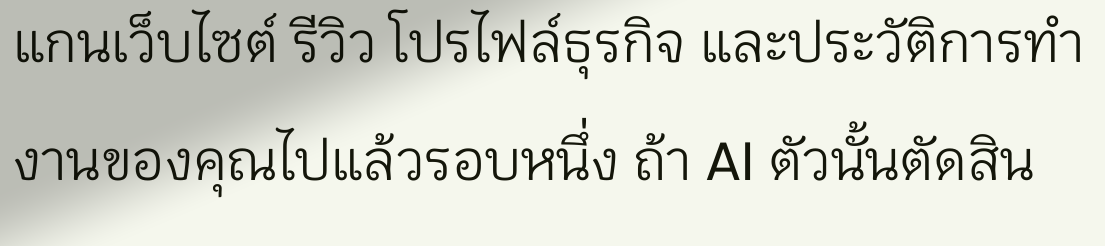แกนเว็บไซต์ รีวิว โปรไฟล์ธุรกิจ และประวัติการทำงานของคุณไปแล้วรอบหนึ่ง ถ้า AI ตัวนั้นตัดสิน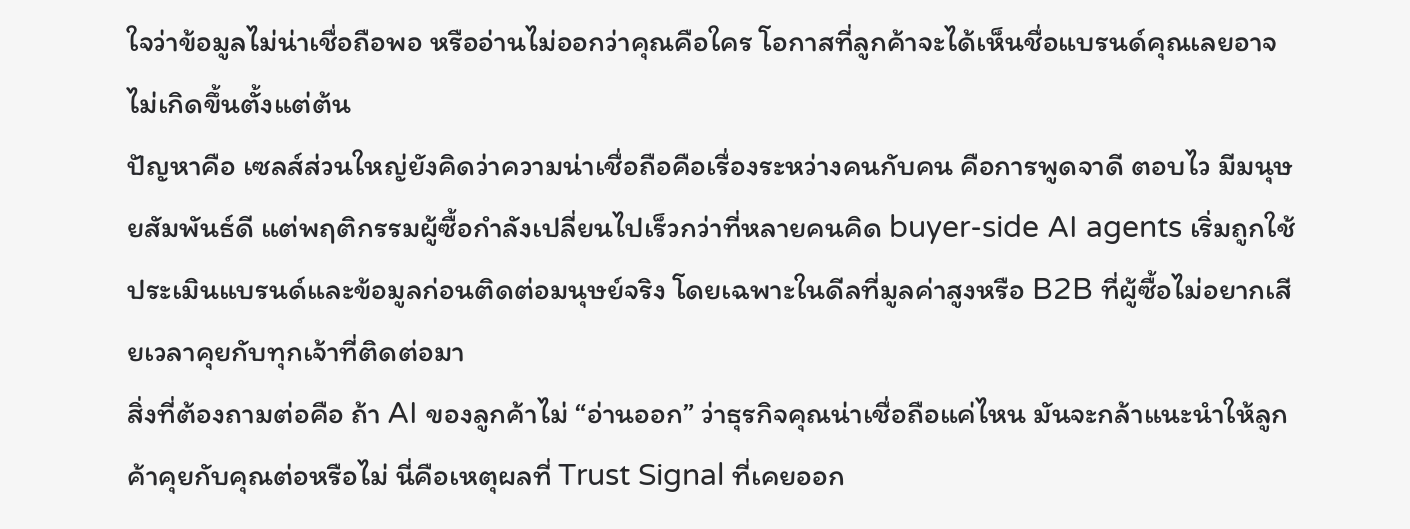ใจว่าข้อมูลไม่น่าเชื่อถือพอ หรืออ่านไม่ออกว่าคุณคือใคร โอกาสที่ลูกค้าจะได้เห็นชื่อแบรนด์คุณเลยอาจไม่เกิดขึ้นตั้งแต่ต้น
ปัญหาคือ เซลส์ส่วนใหญ่ยังคิดว่าความน่าเชื่อถือคือเรื่องระหว่างคนกับคน คือการพูดจาดี ตอบไว มีมนุษยสัมพันธ์ดี แต่พฤติกรรมผู้ซื้อกำลังเปลี่ยนไปเร็วกว่าที่หลายคนคิด buyer-side AI agents เริ่มถูกใช้ประเมินแบรนด์และข้อมูลก่อนติดต่อมนุษย์จริง โดยเฉพาะในดีลที่มูลค่าสูงหรือ B2B ที่ผู้ซื้อไม่อยากเสียเวลาคุยกับทุกเจ้าที่ติดต่อมา
สิ่งที่ต้องถามต่อคือ ถ้า AI ของลูกค้าไม่ “อ่านออก” ว่าธุรกิจคุณน่าเชื่อถือแค่ไหน มันจะกล้าแนะนำให้ลูกค้าคุยกับคุณต่อหรือไม่ นี่คือเหตุผลที่ Trust Signal ที่เคยออก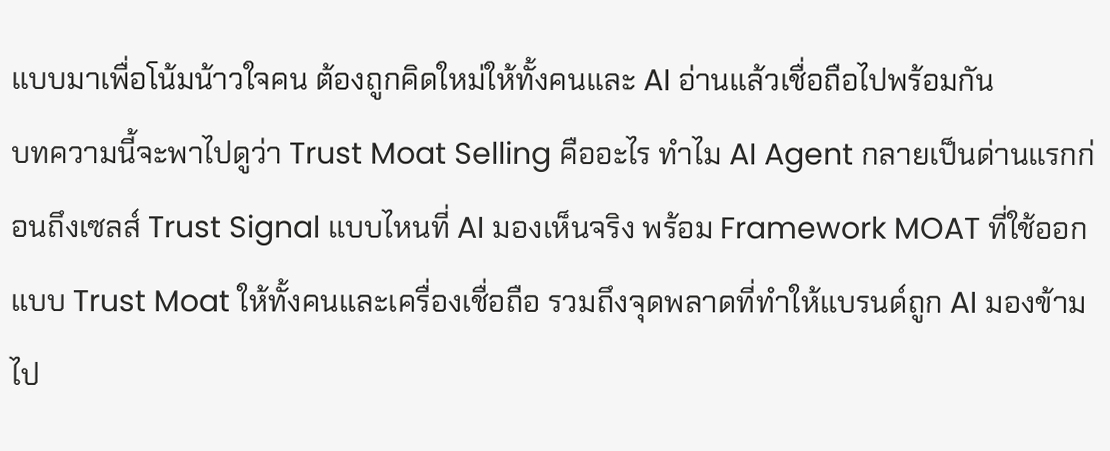แบบมาเพื่อโน้มน้าวใจคน ต้องถูกคิดใหม่ให้ทั้งคนและ AI อ่านแล้วเชื่อถือไปพร้อมกัน
บทความนี้จะพาไปดูว่า Trust Moat Selling คืออะไร ทำไม AI Agent กลายเป็นด่านแรกก่อนถึงเซลส์ Trust Signal แบบไหนที่ AI มองเห็นจริง พร้อม Framework MOAT ที่ใช้ออกแบบ Trust Moat ให้ทั้งคนและเครื่องเชื่อถือ รวมถึงจุดพลาดที่ทำให้แบรนด์ถูก AI มองข้ามไป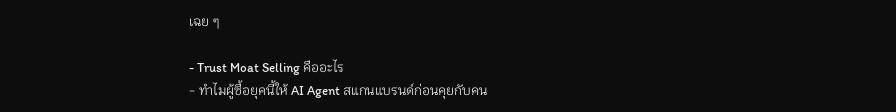เฉย ๆ

- Trust Moat Selling คืออะไร
- ทำไมผู้ซื้อยุคนี้ให้ AI Agent สแกนแบรนด์ก่อนคุยกับคน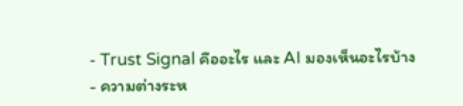- Trust Signal คืออะไร และ AI มองเห็นอะไรบ้าง
- ความต่างระห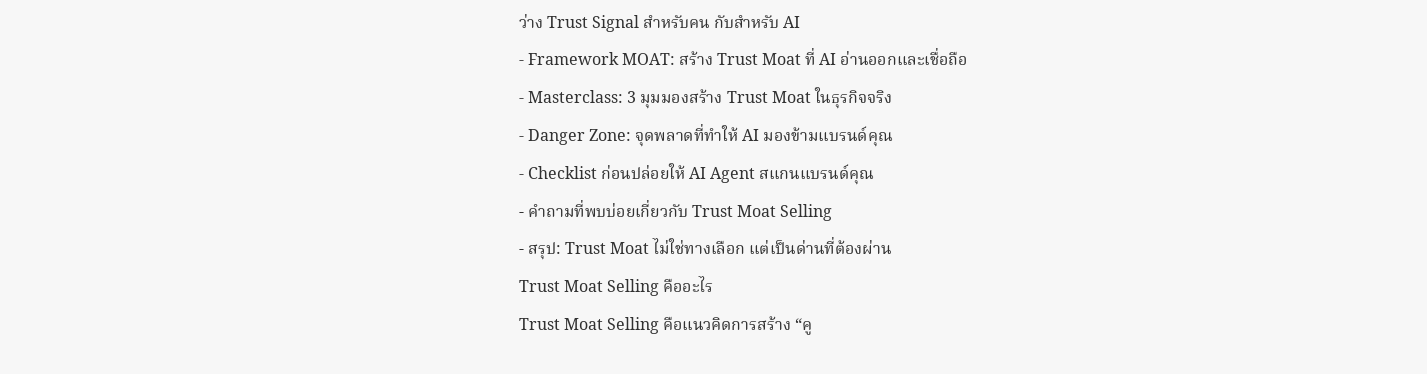ว่าง Trust Signal สำหรับคน กับสำหรับ AI
- Framework MOAT: สร้าง Trust Moat ที่ AI อ่านออกและเชื่อถือ
- Masterclass: 3 มุมมองสร้าง Trust Moat ในธุรกิจจริง
- Danger Zone: จุดพลาดที่ทำให้ AI มองข้ามแบรนด์คุณ
- Checklist ก่อนปล่อยให้ AI Agent สแกนแบรนด์คุณ
- คำถามที่พบบ่อยเกี่ยวกับ Trust Moat Selling
- สรุป: Trust Moat ไม่ใช่ทางเลือก แต่เป็นด่านที่ต้องผ่าน
Trust Moat Selling คืออะไร
Trust Moat Selling คือแนวคิดการสร้าง “คู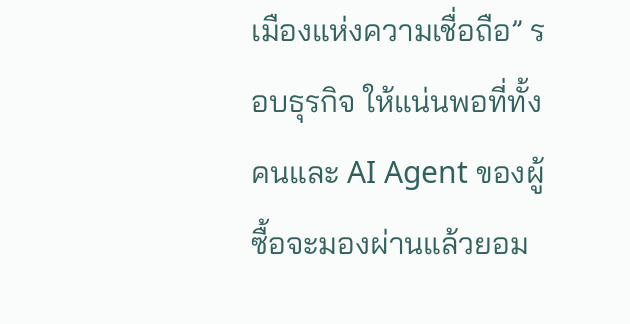เมืองแห่งความเชื่อถือ” รอบธุรกิจ ให้แน่นพอที่ทั้งคนและ AI Agent ของผู้ซื้อจะมองผ่านแล้วยอม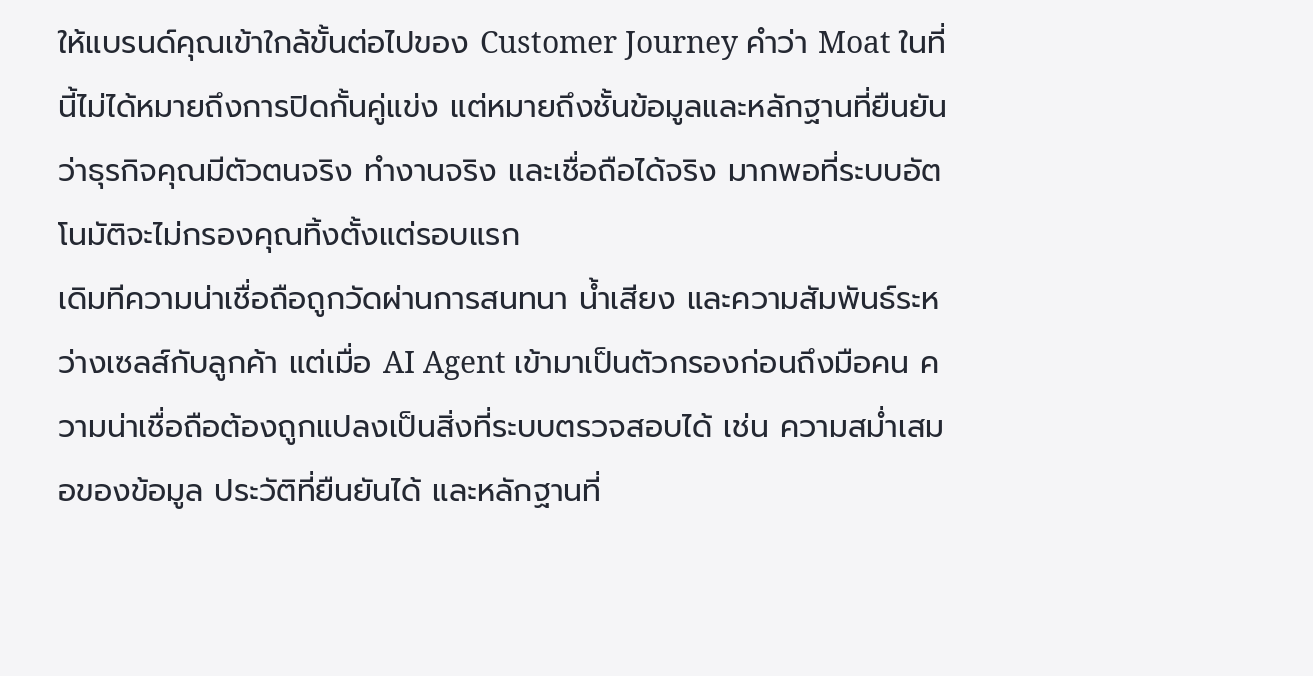ให้แบรนด์คุณเข้าใกล้ขั้นต่อไปของ Customer Journey คำว่า Moat ในที่นี้ไม่ได้หมายถึงการปิดกั้นคู่แข่ง แต่หมายถึงชั้นข้อมูลและหลักฐานที่ยืนยันว่าธุรกิจคุณมีตัวตนจริง ทำงานจริง และเชื่อถือได้จริง มากพอที่ระบบอัตโนมัติจะไม่กรองคุณทิ้งตั้งแต่รอบแรก
เดิมทีความน่าเชื่อถือถูกวัดผ่านการสนทนา น้ำเสียง และความสัมพันธ์ระหว่างเซลส์กับลูกค้า แต่เมื่อ AI Agent เข้ามาเป็นตัวกรองก่อนถึงมือคน ความน่าเชื่อถือต้องถูกแปลงเป็นสิ่งที่ระบบตรวจสอบได้ เช่น ความสม่ำเสมอของข้อมูล ประวัติที่ยืนยันได้ และหลักฐานที่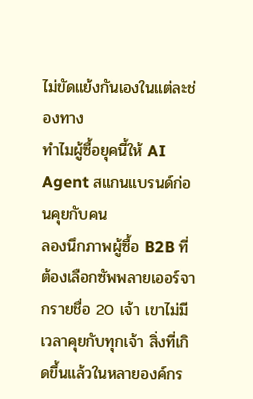ไม่ขัดแย้งกันเองในแต่ละช่องทาง
ทำไมผู้ซื้อยุคนี้ให้ AI Agent สแกนแบรนด์ก่อนคุยกับคน
ลองนึกภาพผู้ซื้อ B2B ที่ต้องเลือกซัพพลายเออร์จากรายชื่อ 20 เจ้า เขาไม่มีเวลาคุยกับทุกเจ้า สิ่งที่เกิดขึ้นแล้วในหลายองค์กร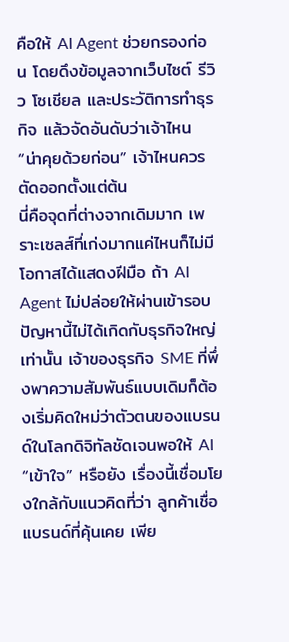คือให้ AI Agent ช่วยกรองก่อน โดยดึงข้อมูลจากเว็บไซต์ รีวิว โซเชียล และประวัติการทำธุรกิจ แล้วจัดอันดับว่าเจ้าไหน “น่าคุยด้วยก่อน” เจ้าไหนควรตัดออกตั้งแต่ต้น
นี่คือจุดที่ต่างจากเดิมมาก เพราะเซลส์ที่เก่งมากแค่ไหนก็ไม่มีโอกาสได้แสดงฝีมือ ถ้า AI Agent ไม่ปล่อยให้ผ่านเข้ารอบ ปัญหานี้ไม่ได้เกิดกับธุรกิจใหญ่เท่านั้น เจ้าของธุรกิจ SME ที่พึ่งพาความสัมพันธ์แบบเดิมก็ต้องเริ่มคิดใหม่ว่าตัวตนของแบรนด์ในโลกดิจิทัลชัดเจนพอให้ AI “เข้าใจ” หรือยัง เรื่องนี้เชื่อมโยงใกล้กับแนวคิดที่ว่า ลูกค้าเชื่อแบรนด์ที่คุ้นเคย เพีย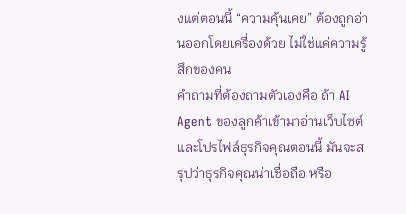งแต่ตอนนี้ “ความคุ้นเคย” ต้องถูกอ่านออกโดยเครื่องด้วย ไม่ใช่แค่ความรู้สึกของคน
คำถามที่ต้องถามตัวเองคือ ถ้า AI Agent ของลูกค้าเข้ามาอ่านเว็บไซต์และโปรไฟล์ธุรกิจคุณตอนนี้ มันจะสรุปว่าธุรกิจคุณน่าเชื่อถือ หรือ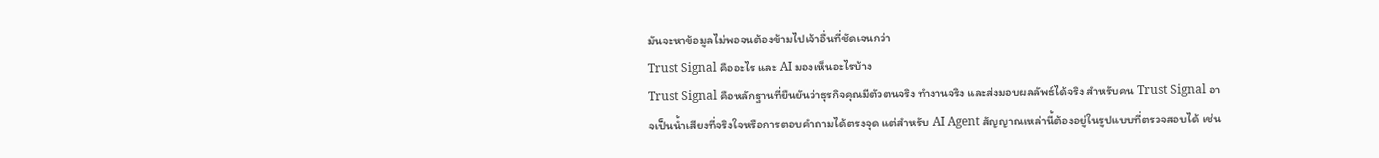มันจะหาข้อมูลไม่พอจนต้องข้ามไปเจ้าอื่นที่ชัดเจนกว่า
Trust Signal คืออะไร และ AI มองเห็นอะไรบ้าง
Trust Signal คือหลักฐานที่ยืนยันว่าธุรกิจคุณมีตัวตนจริง ทำงานจริง และส่งมอบผลลัพธ์ได้จริง สำหรับคน Trust Signal อาจเป็นน้ำเสียงที่จริงใจหรือการตอบคำถามได้ตรงจุด แต่สำหรับ AI Agent สัญญาณเหล่านี้ต้องอยู่ในรูปแบบที่ตรวจสอบได้ เช่น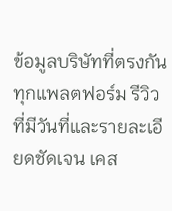ข้อมูลบริษัทที่ตรงกันทุกแพลตฟอร์ม รีวิวที่มีวันที่และรายละเอียดชัดเจน เคส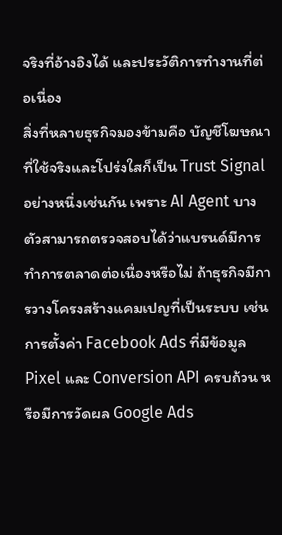จริงที่อ้างอิงได้ และประวัติการทำงานที่ต่อเนื่อง
สิ่งที่หลายธุรกิจมองข้ามคือ บัญชีโฆษณาที่ใช้จริงและโปร่งใสก็เป็น Trust Signal อย่างหนึ่งเช่นกัน เพราะ AI Agent บางตัวสามารถตรวจสอบได้ว่าแบรนด์มีการทำการตลาดต่อเนื่องหรือไม่ ถ้าธุรกิจมีการวางโครงสร้างแคมเปญที่เป็นระบบ เช่น การตั้งค่า Facebook Ads ที่มีข้อมูล Pixel และ Conversion API ครบถ้วน หรือมีการวัดผล Google Ads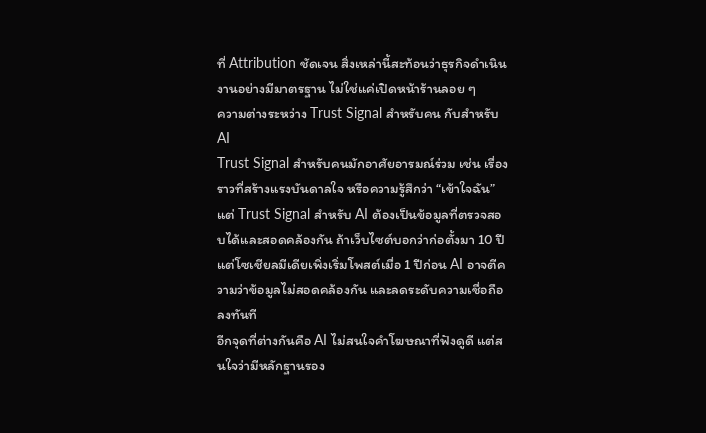ที่ Attribution ชัดเจน สิ่งเหล่านี้สะท้อนว่าธุรกิจดำเนินงานอย่างมีมาตรฐาน ไม่ใช่แค่เปิดหน้าร้านลอย ๆ
ความต่างระหว่าง Trust Signal สำหรับคน กับสำหรับ AI
Trust Signal สำหรับคนมักอาศัยอารมณ์ร่วม เช่น เรื่องราวที่สร้างแรงบันดาลใจ หรือความรู้สึกว่า “เข้าใจฉัน” แต่ Trust Signal สำหรับ AI ต้องเป็นข้อมูลที่ตรวจสอบได้และสอดคล้องกัน ถ้าเว็บไซต์บอกว่าก่อตั้งมา 10 ปี แต่โซเชียลมีเดียเพิ่งเริ่มโพสต์เมื่อ 1 ปีก่อน AI อาจตีความว่าข้อมูลไม่สอดคล้องกัน และลดระดับความเชื่อถือลงทันที
อีกจุดที่ต่างกันคือ AI ไม่สนใจคำโฆษณาที่ฟังดูดี แต่สนใจว่ามีหลักฐานรอง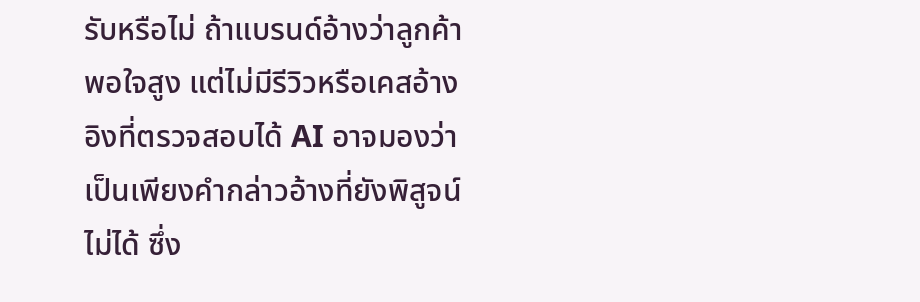รับหรือไม่ ถ้าแบรนด์อ้างว่าลูกค้าพอใจสูง แต่ไม่มีรีวิวหรือเคสอ้างอิงที่ตรวจสอบได้ AI อาจมองว่าเป็นเพียงคำกล่าวอ้างที่ยังพิสูจน์ไม่ได้ ซึ่ง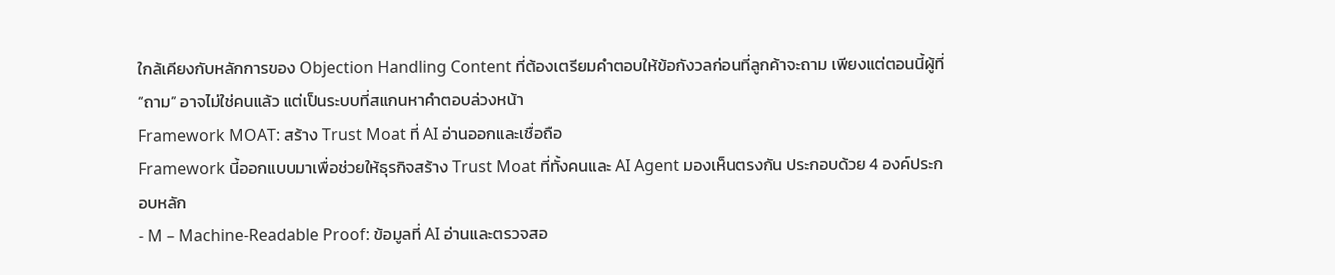ใกล้เคียงกับหลักการของ Objection Handling Content ที่ต้องเตรียมคำตอบให้ข้อกังวลก่อนที่ลูกค้าจะถาม เพียงแต่ตอนนี้ผู้ที่ “ถาม” อาจไม่ใช่คนแล้ว แต่เป็นระบบที่สแกนหาคำตอบล่วงหน้า
Framework MOAT: สร้าง Trust Moat ที่ AI อ่านออกและเชื่อถือ
Framework นี้ออกแบบมาเพื่อช่วยให้ธุรกิจสร้าง Trust Moat ที่ทั้งคนและ AI Agent มองเห็นตรงกัน ประกอบด้วย 4 องค์ประกอบหลัก
- M – Machine-Readable Proof: ข้อมูลที่ AI อ่านและตรวจสอ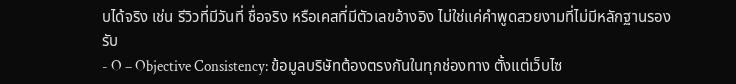บได้จริง เช่น รีวิวที่มีวันที่ ชื่อจริง หรือเคสที่มีตัวเลขอ้างอิง ไม่ใช่แค่คำพูดสวยงามที่ไม่มีหลักฐานรองรับ
- O – Objective Consistency: ข้อมูลบริษัทต้องตรงกันในทุกช่องทาง ตั้งแต่เว็บไซ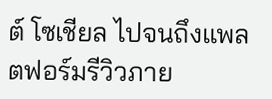ต์ โซเชียล ไปจนถึงแพลตฟอร์มรีวิวภาย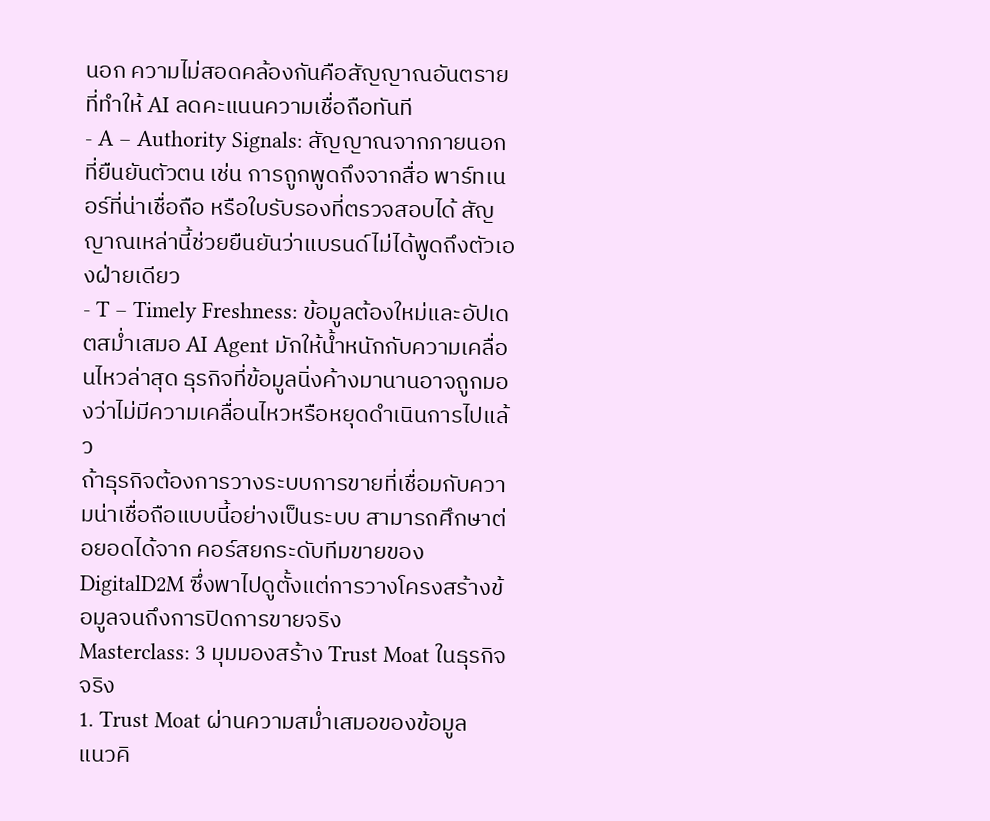นอก ความไม่สอดคล้องกันคือสัญญาณอันตรายที่ทำให้ AI ลดคะแนนความเชื่อถือทันที
- A – Authority Signals: สัญญาณจากภายนอกที่ยืนยันตัวตน เช่น การถูกพูดถึงจากสื่อ พาร์ทเนอร์ที่น่าเชื่อถือ หรือใบรับรองที่ตรวจสอบได้ สัญญาณเหล่านี้ช่วยยืนยันว่าแบรนด์ไม่ได้พูดถึงตัวเองฝ่ายเดียว
- T – Timely Freshness: ข้อมูลต้องใหม่และอัปเดตสม่ำเสมอ AI Agent มักให้น้ำหนักกับความเคลื่อนไหวล่าสุด ธุรกิจที่ข้อมูลนิ่งค้างมานานอาจถูกมองว่าไม่มีความเคลื่อนไหวหรือหยุดดำเนินการไปแล้ว
ถ้าธุรกิจต้องการวางระบบการขายที่เชื่อมกับความน่าเชื่อถือแบบนี้อย่างเป็นระบบ สามารถศึกษาต่อยอดได้จาก คอร์สยกระดับทีมขายของ DigitalD2M ซึ่งพาไปดูตั้งแต่การวางโครงสร้างข้อมูลจนถึงการปิดการขายจริง
Masterclass: 3 มุมมองสร้าง Trust Moat ในธุรกิจจริง
1. Trust Moat ผ่านความสม่ำเสมอของข้อมูล
แนวคิ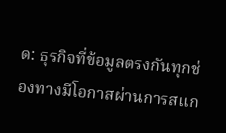ด: ธุรกิจที่ข้อมูลตรงกันทุกช่องทางมีโอกาสผ่านการสแก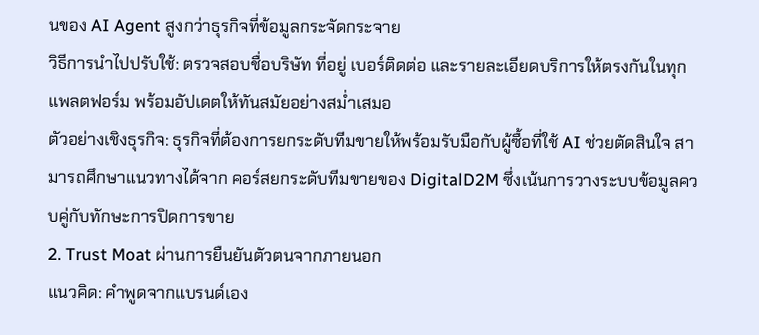นของ AI Agent สูงกว่าธุรกิจที่ข้อมูลกระจัดกระจาย
วิธีการนำไปปรับใช้: ตรวจสอบชื่อบริษัท ที่อยู่ เบอร์ติดต่อ และรายละเอียดบริการให้ตรงกันในทุกแพลตฟอร์ม พร้อมอัปเดตให้ทันสมัยอย่างสม่ำเสมอ
ตัวอย่างเชิงธุรกิจ: ธุรกิจที่ต้องการยกระดับทีมขายให้พร้อมรับมือกับผู้ซื้อที่ใช้ AI ช่วยตัดสินใจ สามารถศึกษาแนวทางได้จาก คอร์สยกระดับทีมขายของ DigitalD2M ซึ่งเน้นการวางระบบข้อมูลควบคู่กับทักษะการปิดการขาย
2. Trust Moat ผ่านการยืนยันตัวตนจากภายนอก
แนวคิด: คำพูดจากแบรนด์เอง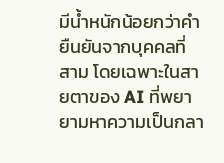มีน้ำหนักน้อยกว่าคำยืนยันจากบุคคลที่สาม โดยเฉพาะในสายตาของ AI ที่พยายามหาความเป็นกลา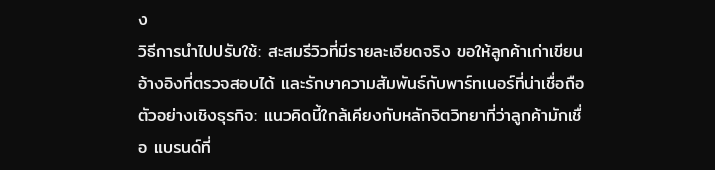ง
วิธีการนำไปปรับใช้: สะสมรีวิวที่มีรายละเอียดจริง ขอให้ลูกค้าเก่าเขียนอ้างอิงที่ตรวจสอบได้ และรักษาความสัมพันธ์กับพาร์ทเนอร์ที่น่าเชื่อถือ
ตัวอย่างเชิงธุรกิจ: แนวคิดนี้ใกล้เคียงกับหลักจิตวิทยาที่ว่าลูกค้ามักเชื่อ แบรนด์ที่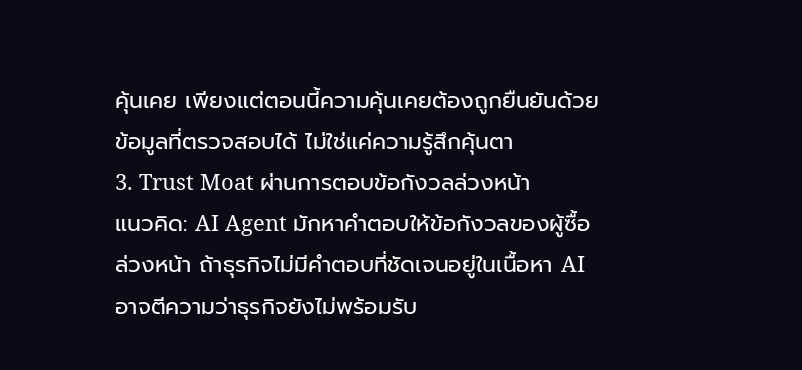คุ้นเคย เพียงแต่ตอนนี้ความคุ้นเคยต้องถูกยืนยันด้วยข้อมูลที่ตรวจสอบได้ ไม่ใช่แค่ความรู้สึกคุ้นตา
3. Trust Moat ผ่านการตอบข้อกังวลล่วงหน้า
แนวคิด: AI Agent มักหาคำตอบให้ข้อกังวลของผู้ซื้อล่วงหน้า ถ้าธุรกิจไม่มีคำตอบที่ชัดเจนอยู่ในเนื้อหา AI อาจตีความว่าธุรกิจยังไม่พร้อมรับ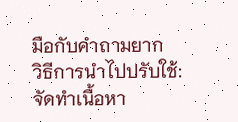มือกับคำถามยาก
วิธีการนำไปปรับใช้: จัดทำเนื้อหา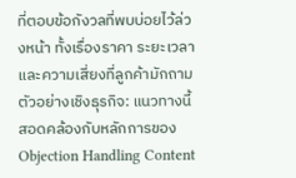ที่ตอบข้อกังวลที่พบบ่อยไว้ล่วงหน้า ทั้งเรื่องราคา ระยะเวลา และความเสี่ยงที่ลูกค้ามักถาม
ตัวอย่างเชิงธุรกิจ: แนวทางนี้สอดคล้องกับหลักการของ Objection Handling Content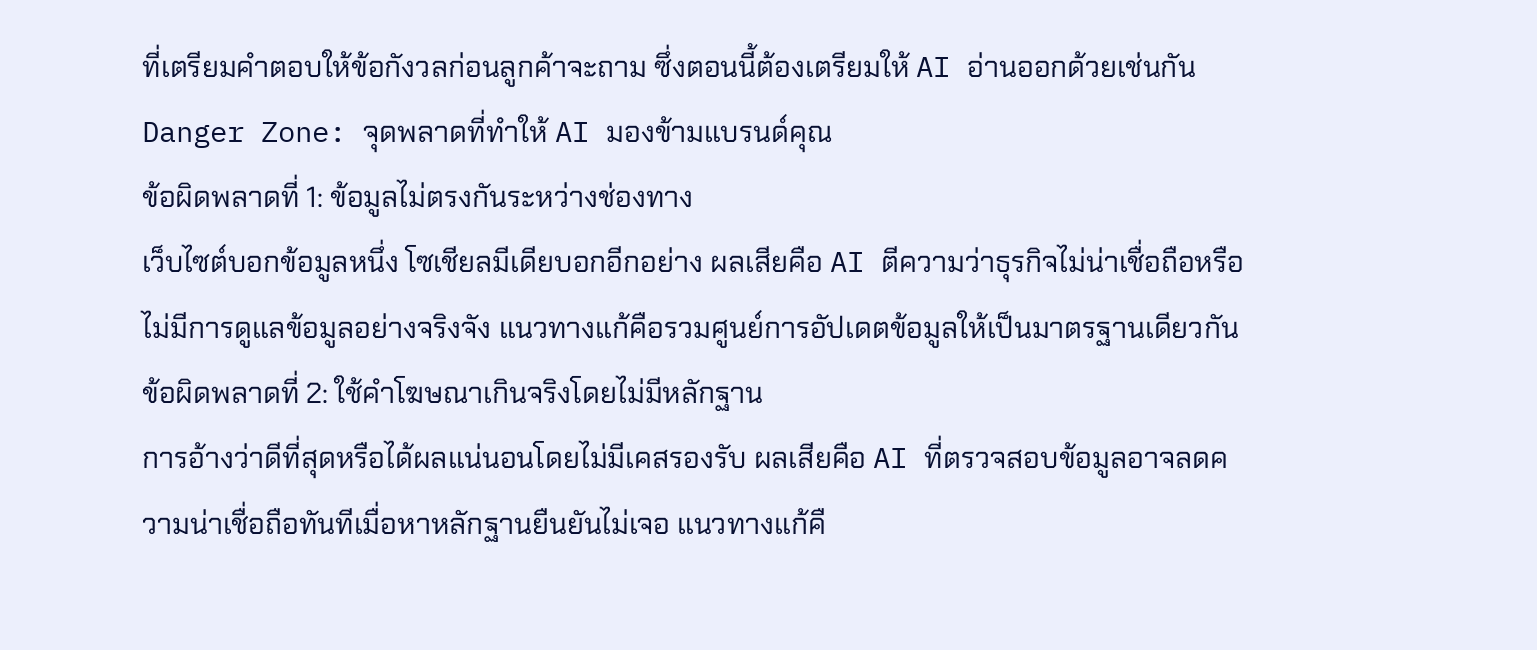ที่เตรียมคำตอบให้ข้อกังวลก่อนลูกค้าจะถาม ซึ่งตอนนี้ต้องเตรียมให้ AI อ่านออกด้วยเช่นกัน
Danger Zone: จุดพลาดที่ทำให้ AI มองข้ามแบรนด์คุณ
ข้อผิดพลาดที่ 1: ข้อมูลไม่ตรงกันระหว่างช่องทาง
เว็บไซต์บอกข้อมูลหนึ่ง โซเชียลมีเดียบอกอีกอย่าง ผลเสียคือ AI ตีความว่าธุรกิจไม่น่าเชื่อถือหรือไม่มีการดูแลข้อมูลอย่างจริงจัง แนวทางแก้คือรวมศูนย์การอัปเดตข้อมูลให้เป็นมาตรฐานเดียวกัน
ข้อผิดพลาดที่ 2: ใช้คำโฆษณาเกินจริงโดยไม่มีหลักฐาน
การอ้างว่าดีที่สุดหรือได้ผลแน่นอนโดยไม่มีเคสรองรับ ผลเสียคือ AI ที่ตรวจสอบข้อมูลอาจลดความน่าเชื่อถือทันทีเมื่อหาหลักฐานยืนยันไม่เจอ แนวทางแก้คื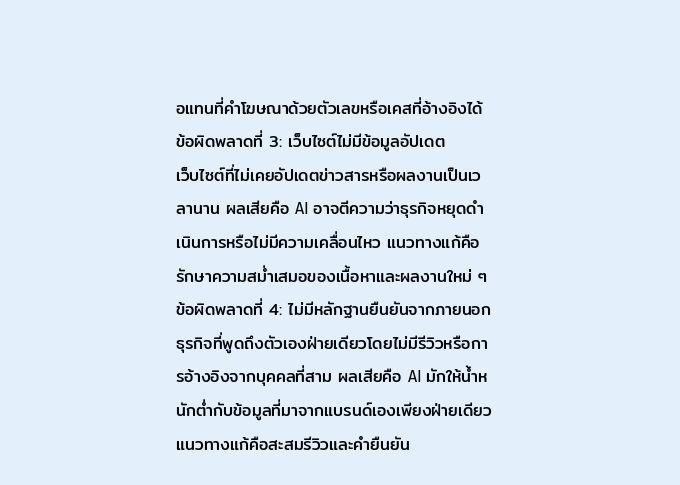อแทนที่คำโฆษณาด้วยตัวเลขหรือเคสที่อ้างอิงได้
ข้อผิดพลาดที่ 3: เว็บไซต์ไม่มีข้อมูลอัปเดต
เว็บไซต์ที่ไม่เคยอัปเดตข่าวสารหรือผลงานเป็นเวลานาน ผลเสียคือ AI อาจตีความว่าธุรกิจหยุดดำเนินการหรือไม่มีความเคลื่อนไหว แนวทางแก้คือรักษาความสม่ำเสมอของเนื้อหาและผลงานใหม่ ๆ
ข้อผิดพลาดที่ 4: ไม่มีหลักฐานยืนยันจากภายนอก
ธุรกิจที่พูดถึงตัวเองฝ่ายเดียวโดยไม่มีรีวิวหรือการอ้างอิงจากบุคคลที่สาม ผลเสียคือ AI มักให้น้ำหนักต่ำกับข้อมูลที่มาจากแบรนด์เองเพียงฝ่ายเดียว แนวทางแก้คือสะสมรีวิวและคำยืนยัน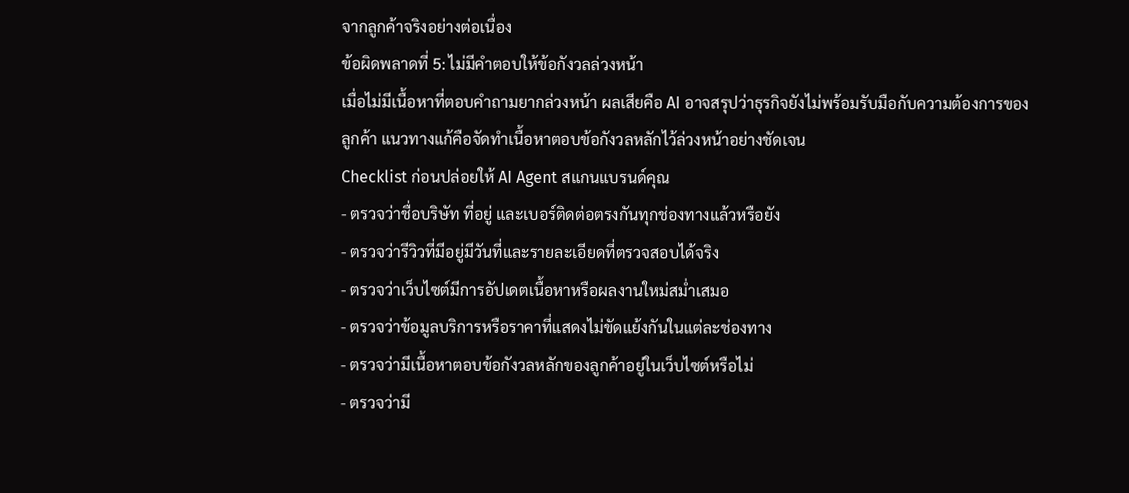จากลูกค้าจริงอย่างต่อเนื่อง
ข้อผิดพลาดที่ 5: ไม่มีคำตอบให้ข้อกังวลล่วงหน้า
เมื่อไม่มีเนื้อหาที่ตอบคำถามยากล่วงหน้า ผลเสียคือ AI อาจสรุปว่าธุรกิจยังไม่พร้อมรับมือกับความต้องการของลูกค้า แนวทางแก้คือจัดทำเนื้อหาตอบข้อกังวลหลักไว้ล่วงหน้าอย่างชัดเจน
Checklist ก่อนปล่อยให้ AI Agent สแกนแบรนด์คุณ
- ตรวจว่าชื่อบริษัท ที่อยู่ และเบอร์ติดต่อตรงกันทุกช่องทางแล้วหรือยัง
- ตรวจว่ารีวิวที่มีอยู่มีวันที่และรายละเอียดที่ตรวจสอบได้จริง
- ตรวจว่าเว็บไซต์มีการอัปเดตเนื้อหาหรือผลงานใหม่สม่ำเสมอ
- ตรวจว่าข้อมูลบริการหรือราคาที่แสดงไม่ขัดแย้งกันในแต่ละช่องทาง
- ตรวจว่ามีเนื้อหาตอบข้อกังวลหลักของลูกค้าอยู่ในเว็บไซต์หรือไม่
- ตรวจว่ามี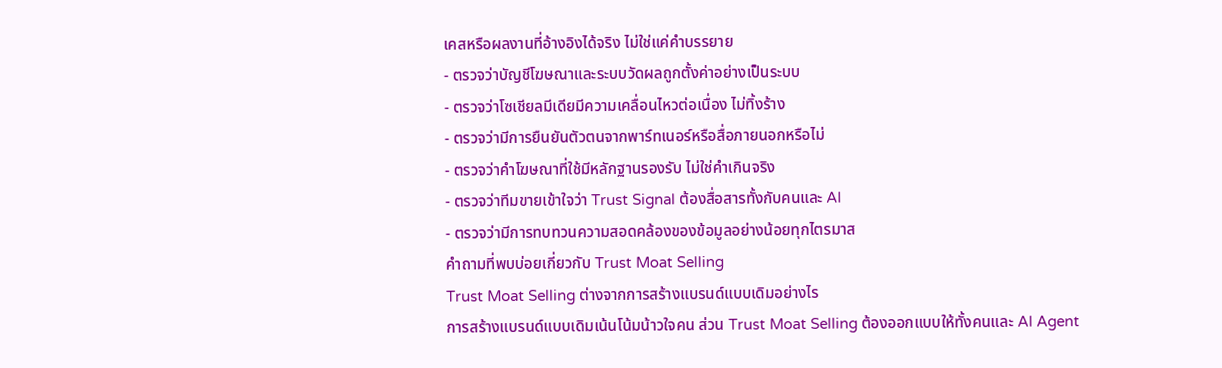เคสหรือผลงานที่อ้างอิงได้จริง ไม่ใช่แค่คำบรรยาย
- ตรวจว่าบัญชีโฆษณาและระบบวัดผลถูกตั้งค่าอย่างเป็นระบบ
- ตรวจว่าโซเชียลมีเดียมีความเคลื่อนไหวต่อเนื่อง ไม่ทิ้งร้าง
- ตรวจว่ามีการยืนยันตัวตนจากพาร์ทเนอร์หรือสื่อภายนอกหรือไม่
- ตรวจว่าคำโฆษณาที่ใช้มีหลักฐานรองรับ ไม่ใช่คำเกินจริง
- ตรวจว่าทีมขายเข้าใจว่า Trust Signal ต้องสื่อสารทั้งกับคนและ AI
- ตรวจว่ามีการทบทวนความสอดคล้องของข้อมูลอย่างน้อยทุกไตรมาส
คำถามที่พบบ่อยเกี่ยวกับ Trust Moat Selling
Trust Moat Selling ต่างจากการสร้างแบรนด์แบบเดิมอย่างไร
การสร้างแบรนด์แบบเดิมเน้นโน้มน้าวใจคน ส่วน Trust Moat Selling ต้องออกแบบให้ทั้งคนและ AI Agent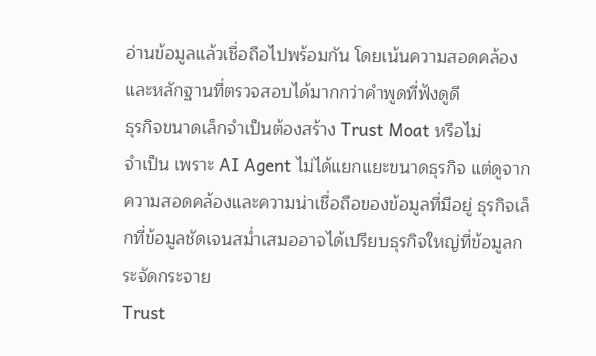อ่านข้อมูลแล้วเชื่อถือไปพร้อมกัน โดยเน้นความสอดคล้องและหลักฐานที่ตรวจสอบได้มากกว่าคำพูดที่ฟังดูดี
ธุรกิจขนาดเล็กจำเป็นต้องสร้าง Trust Moat หรือไม่
จำเป็น เพราะ AI Agent ไม่ได้แยกแยะขนาดธุรกิจ แต่ดูจากความสอดคล้องและความน่าเชื่อถือของข้อมูลที่มีอยู่ ธุรกิจเล็กที่ข้อมูลชัดเจนสม่ำเสมออาจได้เปรียบธุรกิจใหญ่ที่ข้อมูลกระจัดกระจาย
Trust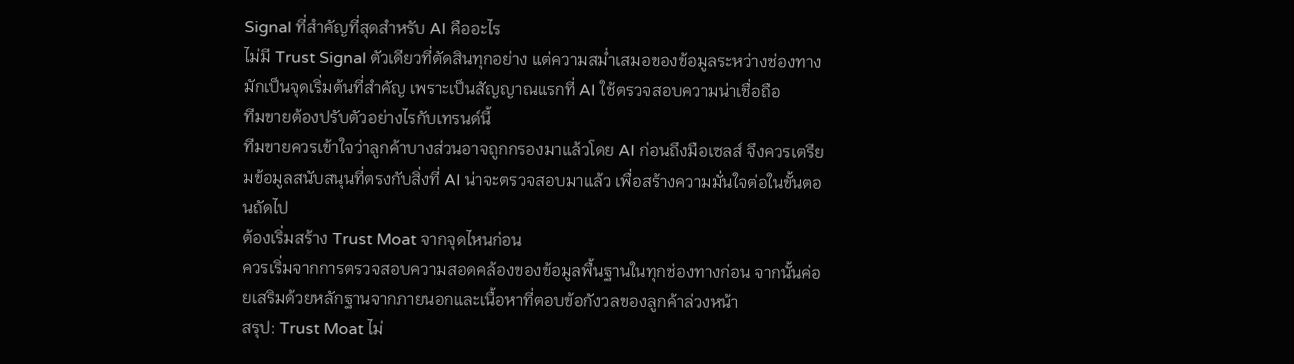Signal ที่สำคัญที่สุดสำหรับ AI คืออะไร
ไม่มี Trust Signal ตัวเดียวที่ตัดสินทุกอย่าง แต่ความสม่ำเสมอของข้อมูลระหว่างช่องทางมักเป็นจุดเริ่มต้นที่สำคัญ เพราะเป็นสัญญาณแรกที่ AI ใช้ตรวจสอบความน่าเชื่อถือ
ทีมขายต้องปรับตัวอย่างไรกับเทรนด์นี้
ทีมขายควรเข้าใจว่าลูกค้าบางส่วนอาจถูกกรองมาแล้วโดย AI ก่อนถึงมือเซลส์ จึงควรเตรียมข้อมูลสนับสนุนที่ตรงกับสิ่งที่ AI น่าจะตรวจสอบมาแล้ว เพื่อสร้างความมั่นใจต่อในขั้นตอนถัดไป
ต้องเริ่มสร้าง Trust Moat จากจุดไหนก่อน
ควรเริ่มจากการตรวจสอบความสอดคล้องของข้อมูลพื้นฐานในทุกช่องทางก่อน จากนั้นค่อยเสริมด้วยหลักฐานจากภายนอกและเนื้อหาที่ตอบข้อกังวลของลูกค้าล่วงหน้า
สรุป: Trust Moat ไม่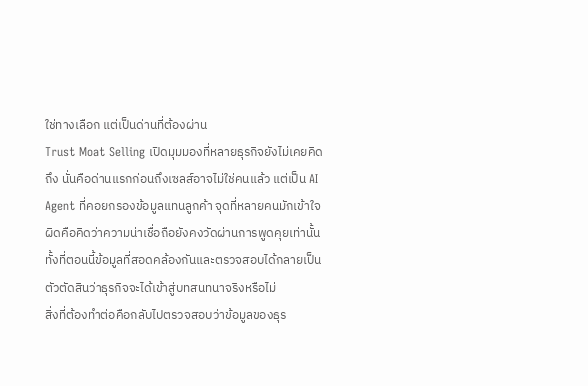ใช่ทางเลือก แต่เป็นด่านที่ต้องผ่าน
Trust Moat Selling เปิดมุมมองที่หลายธุรกิจยังไม่เคยคิดถึง นั่นคือด่านแรกก่อนถึงเซลส์อาจไม่ใช่คนแล้ว แต่เป็น AI Agent ที่คอยกรองข้อมูลแทนลูกค้า จุดที่หลายคนมักเข้าใจผิดคือคิดว่าความน่าเชื่อถือยังคงวัดผ่านการพูดคุยเท่านั้น ทั้งที่ตอนนี้ข้อมูลที่สอดคล้องกันและตรวจสอบได้กลายเป็นตัวตัดสินว่าธุรกิจจะได้เข้าสู่บทสนทนาจริงหรือไม่
สิ่งที่ต้องทำต่อคือกลับไปตรวจสอบว่าข้อมูลของธุร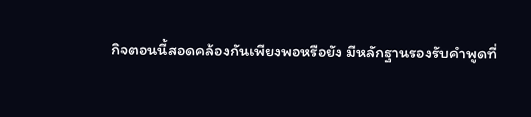กิจตอนนี้สอดคล้องกันเพียงพอหรือยัง มีหลักฐานรองรับคำพูดที่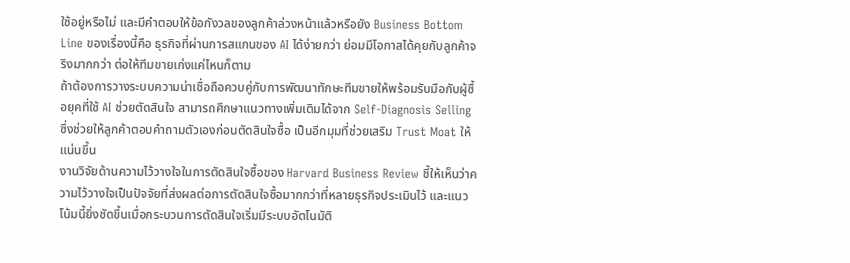ใช้อยู่หรือไม่ และมีคำตอบให้ข้อกังวลของลูกค้าล่วงหน้าแล้วหรือยัง Business Bottom Line ของเรื่องนี้คือ ธุรกิจที่ผ่านการสแกนของ AI ได้ง่ายกว่า ย่อมมีโอกาสได้คุยกับลูกค้าจริงมากกว่า ต่อให้ทีมขายเก่งแค่ไหนก็ตาม
ถ้าต้องการวางระบบความน่าเชื่อถือควบคู่กับการพัฒนาทักษะทีมขายให้พร้อมรับมือกับผู้ซื้อยุคที่ใช้ AI ช่วยตัดสินใจ สามารถศึกษาแนวทางเพิ่มเติมได้จาก Self-Diagnosis Selling ซึ่งช่วยให้ลูกค้าตอบคำถามตัวเองก่อนตัดสินใจซื้อ เป็นอีกมุมที่ช่วยเสริม Trust Moat ให้แน่นขึ้น
งานวิจัยด้านความไว้วางใจในการตัดสินใจซื้อของ Harvard Business Review ชี้ให้เห็นว่าความไว้วางใจเป็นปัจจัยที่ส่งผลต่อการตัดสินใจซื้อมากกว่าที่หลายธุรกิจประเมินไว้ และแนวโน้มนี้ยิ่งชัดขึ้นเมื่อกระบวนการตัดสินใจเริ่มมีระบบอัตโนมัติ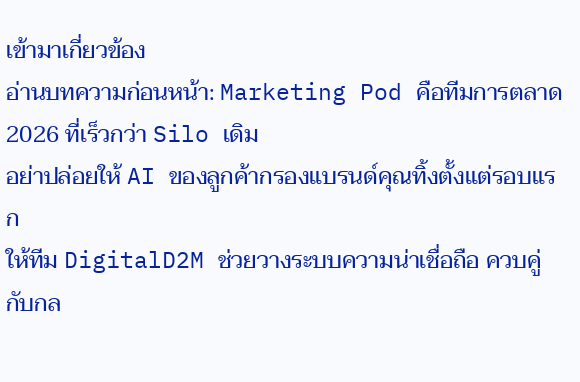เข้ามาเกี่ยวข้อง
อ่านบทความก่อนหน้า: Marketing Pod คือทีมการตลาด 2026 ที่เร็วกว่า Silo เดิม
อย่าปล่อยให้ AI ของลูกค้ากรองแบรนด์คุณทิ้งตั้งแต่รอบแรก
ให้ทีม DigitalD2M ช่วยวางระบบความน่าเชื่อถือ ควบคู่กับกล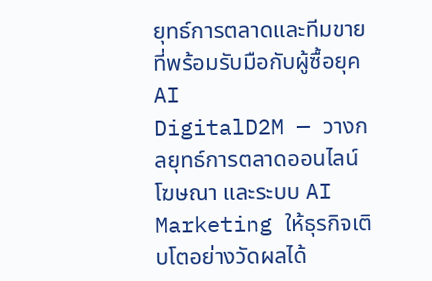ยุทธ์การตลาดและทีมขายที่พร้อมรับมือกับผู้ซื้อยุค AI
DigitalD2M — วางกลยุทธ์การตลาดออนไลน์ โฆษณา และระบบ AI Marketing ให้ธุรกิจเติบโตอย่างวัดผลได้